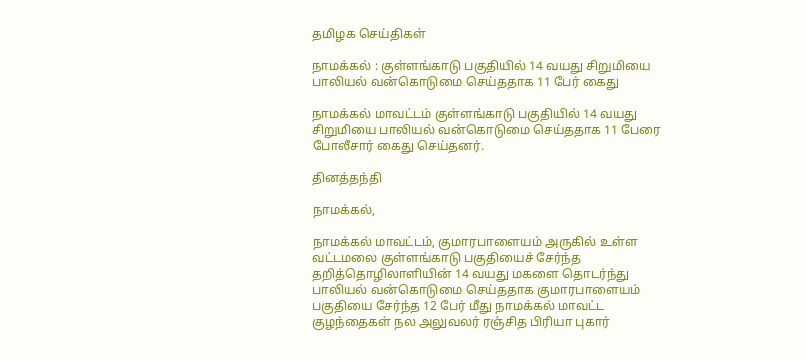தமிழக செய்திகள்

நாமக்கல் : குள்ளங்காடு பகுதியில் 14 வயது சிறுமியை பாலியல் வன்கொடுமை செய்ததாக 11 பேர் கைது

நாமக்கல் மாவட்டம் குள்ளங்காடு பகுதியில் 14 வயது சிறுமியை பாலியல் வன்கொடுமை செய்ததாக 11 பேரை போலீசார் கைது செய்தனர்.

தினத்தந்தி

நாமக்கல்,

நாமக்கல் மாவட்டம், குமாரபாளையம் அருகில் உள்ள வட்டமலை குள்ளங்காடு பகுதியைச் சேர்ந்த தறித்தொழிலாளியின் 14 வயது மகளை தொடர்ந்து பாலியல் வன்கொடுமை செய்ததாக குமாரபாளையம் பகுதியை சேர்ந்த 12 பேர் மீது நாமக்கல் மாவட்ட குழந்தைகள் நல அலுவலர் ரஞ்சித பிரியா புகார்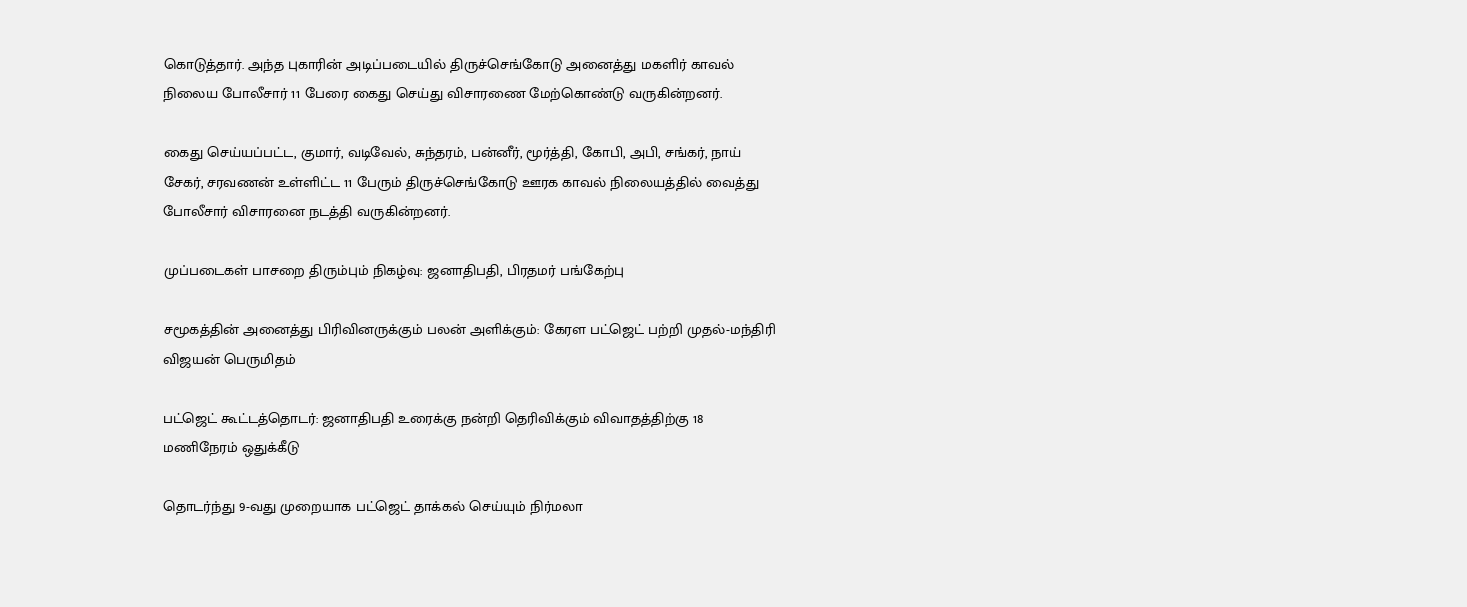கொடுத்தார். அந்த புகாரின் அடிப்படையில் திருச்செங்கோடு அனைத்து மகளிர் காவல் நிலைய போலீசார் 11 பேரை கைது செய்து விசாரணை மேற்கொண்டு வருகின்றனர்.

கைது செய்யப்பட்ட, குமார், வடிவேல், சுந்தரம், பன்னீர், மூர்த்தி, கோபி, அபி, சங்கர், நாய் சேகர், சரவணன் உள்ளிட்ட 11 பேரும் திருச்செங்கோடு ஊரக காவல் நிலையத்தில் வைத்து போலீசார் விசாரனை நடத்தி வருகின்றனர்.

முப்படைகள் பாசறை திரும்பும் நிகழ்வு: ஜனாதிபதி, பிரதமர் பங்கேற்பு

சமூகத்தின் அனைத்து பிரிவினருக்கும் பலன் அளிக்கும்: கேரள பட்ஜெட் பற்றி முதல்-மந்திரி விஜயன் பெருமிதம்

பட்ஜெட் கூட்டத்தொடர்: ஜனாதிபதி உரைக்கு நன்றி தெரிவிக்கும் விவாதத்திற்கு 18 மணிநேரம் ஒதுக்கீடு

தொடர்ந்து 9-வது முறையாக பட்ஜெட் தாக்கல் செய்யும் நிர்மலா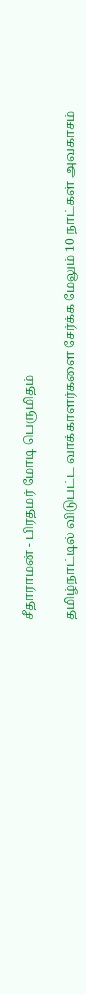சீதாராமன் - பிரதமர் மோடி பெருமிதம்

தமிழ்நாட்டில் விடுபட்ட வாக்காளர்களை சேர்க்க மேலும் 10 நாட்கள் அவகாசம்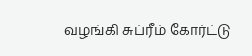வழங்கி சுப்ரீம் கோர்ட்டு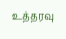உத்தரவு